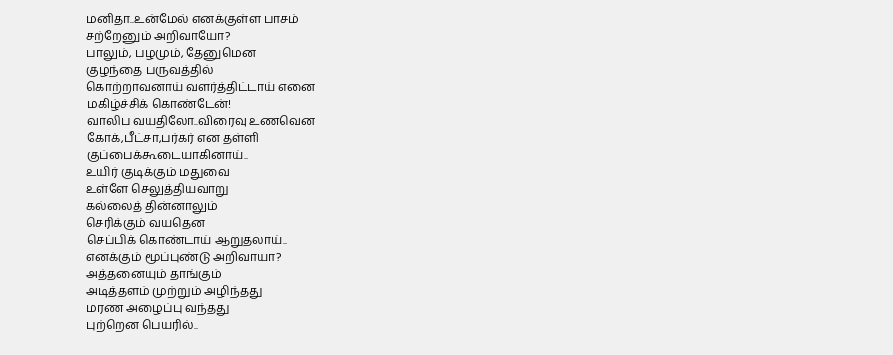மனிதா..உன்மேல் எனக்குள்ள பாசம்
சற்றேனும் அறிவாயோ?
பாலும், பழமும், தேனுமென
குழந்தை பருவத்தில்
கொற்றாவனாய் வளர்த்திட்டாய் எனை
மகிழ்ச்சிக் கொண்டேன்!
வாலிப வயதிலோ..விரைவு உணவென
கோக்,பீட்சா,பர்கர் என தள்ளி
குப்பைக்கூடையாகினாய்..
உயிர் குடிக்கும் மதுவை
உள்ளே செலுத்தியவாறு
கல்லைத் தின்னாலும்
செரிக்கும் வயதென
செப்பிக் கொண்டாய் ஆறுதலாய்..
எனக்கும் மூப்புண்டு அறிவாயா?
அத்தனையும் தாங்கும்
அடித்தளம் முற்றும் அழிந்தது
மரண அழைப்பு வந்தது
புற்றென பெயரில்..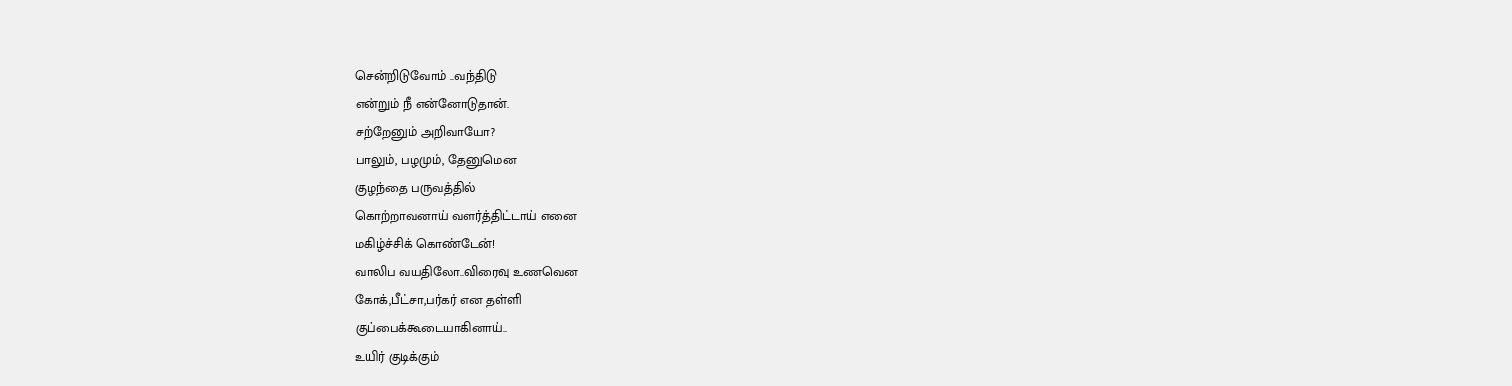சென்றிடுவோம் ..வந்திடு
என்றும் நீ என்னோடுதான்.
சற்றேனும் அறிவாயோ?
பாலும், பழமும், தேனுமென
குழந்தை பருவத்தில்
கொற்றாவனாய் வளர்த்திட்டாய் எனை
மகிழ்ச்சிக் கொண்டேன்!
வாலிப வயதிலோ..விரைவு உணவென
கோக்,பீட்சா,பர்கர் என தள்ளி
குப்பைக்கூடையாகினாய்..
உயிர் குடிக்கும்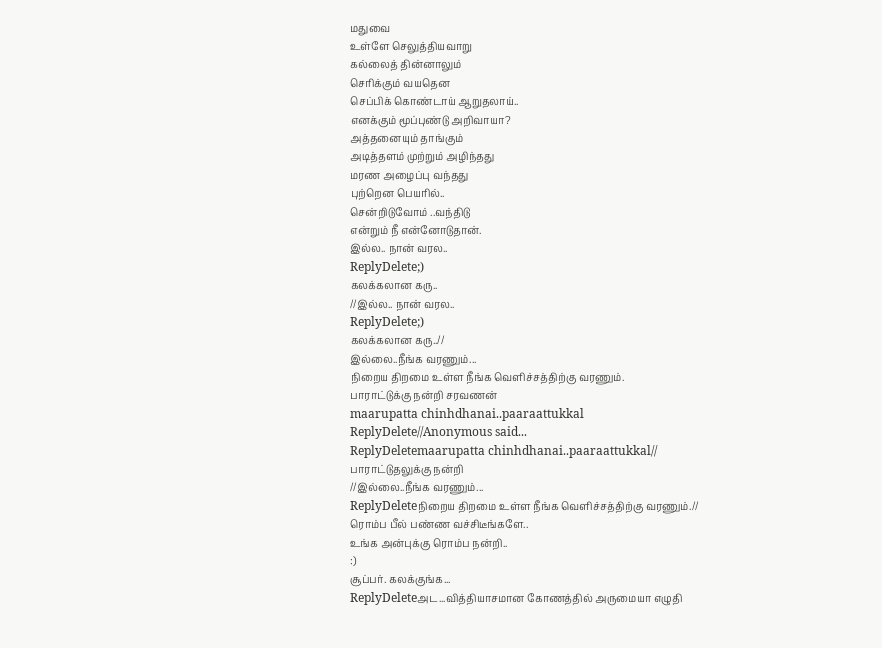மதுவை
உள்ளே செலுத்தியவாறு
கல்லைத் தின்னாலும்
செரிக்கும் வயதென
செப்பிக் கொண்டாய் ஆறுதலாய்..
எனக்கும் மூப்புண்டு அறிவாயா?
அத்தனையும் தாங்கும்
அடித்தளம் முற்றும் அழிந்தது
மரண அழைப்பு வந்தது
புற்றென பெயரில்..
சென்றிடுவோம் ..வந்திடு
என்றும் நீ என்னோடுதான்.
இல்ல.. நான் வரல..
ReplyDelete;)
கலக்கலான கரு..
//இல்ல.. நான் வரல..
ReplyDelete;)
கலக்கலான கரு..//
இல்லை..நீங்க வரணும்...
நிறைய திறமை உள்ள நீங்க வெளிச்சத்திற்கு வரணும்.
பாராட்டுக்கு நன்றி சரவணன்
maarupatta chinhdhanai..paaraattukkal
ReplyDelete//Anonymous said...
ReplyDeletemaarupatta chinhdhanai..paaraattukkal//
பாராட்டுதலுக்கு நன்றி
//இல்லை..நீங்க வரணும்...
ReplyDeleteநிறைய திறமை உள்ள நீங்க வெளிச்சத்திற்கு வரணும்.//
ரொம்ப பீல் பண்ண வச்சிடீங்களே..
உங்க அன்புக்கு ரொம்ப நன்றி..
:)
சூப்பர். கலக்குங்க...
ReplyDeleteஅட...வித்தியாசமான கோணத்தில் அருமையா எழுதி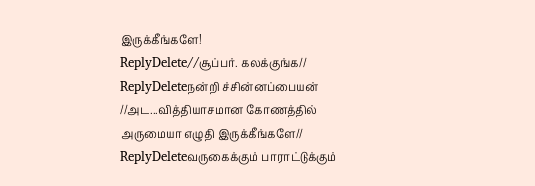இருக்கீங்களே!
ReplyDelete//சூப்பர். கலக்குங்க//
ReplyDeleteநன்றி ச்சின்னப்பையன்
//அட...வித்தியாசமான கோணத்தில் அருமையா எழுதி இருக்கீங்களே//
ReplyDeleteவருகைக்கும் பாராட்டுக்கும்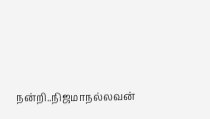நன்றி..நிஜமாநல்லவன்